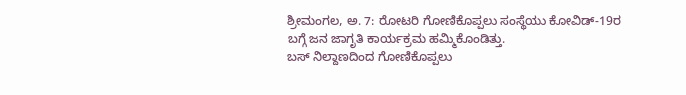ಶ್ರೀಮಂಗಲ, ಅ. 7: ರೋಟರಿ ಗೋಣಿಕೊಪ್ಪಲು ಸಂಸ್ಥೆಯು ಕೋವಿಡ್-19ರ ಬಗ್ಗೆ ಜನ ಜಾಗೃತಿ ಕಾರ್ಯಕ್ರಮ ಹಮ್ಮಿಕೊಂಡಿತ್ತು.
ಬಸ್ ನಿಲ್ದಾಣದಿಂದ ಗೋಣಿಕೊಪ್ಪಲು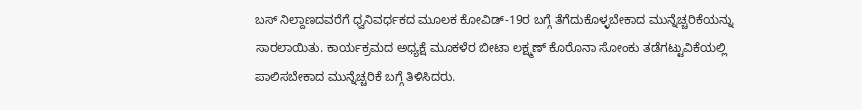ಬಸ್ ನಿಲ್ದಾಣದವರೆಗೆ ಧ್ವನಿವರ್ಧಕದ ಮೂಲಕ ಕೋವಿಡ್-19ರ ಬಗ್ಗೆ ತೆಗೆದುಕೊಳ್ಳಬೇಕಾದ ಮುನ್ನೆಚ್ಚರಿಕೆಯನ್ನು ಸಾರಲಾಯಿತು. ಕಾರ್ಯಕ್ರಮದ ಅಧ್ಯಕ್ಷೆ ಮೂಕಳೆರ ಬೀಟಾ ಲಕ್ಷ್ಮಣ್ ಕೊರೊನಾ ಸೋಂಕು ತಡೆಗಟ್ಟುವಿಕೆಯಲ್ಲಿ ಪಾಲಿಸಬೇಕಾದ ಮುನ್ನೆಚ್ಚರಿಕೆ ಬಗ್ಗೆ ತಿಳಿಸಿದರು.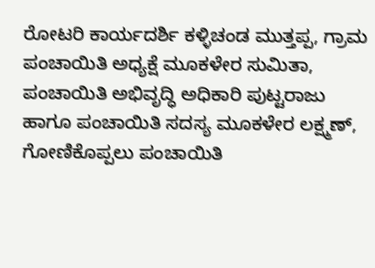ರೋಟರಿ ಕಾರ್ಯದರ್ಶಿ ಕಳ್ಳಿಚಂಡ ಮುತ್ತಪ್ಪ, ಗ್ರಾಮ ಪಂಚಾಯಿತಿ ಅಧ್ಯಕ್ಷೆ ಮೂಕಳೇರ ಸುಮಿತಾ, ಪಂಚಾಯಿತಿ ಅಭಿವೃದ್ಧಿ ಅಧಿಕಾರಿ ಪುಟ್ಟರಾಜು ಹಾಗೂ ಪಂಚಾಯಿತಿ ಸದಸ್ಯ ಮೂಕಳೇರ ಲಕ್ಷ್ಮಣ್, ಗೋಣಿಕೊಪ್ಪಲು ಪಂಚಾಯಿತಿ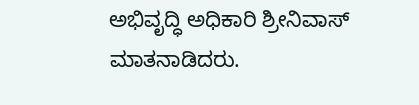ಅಭಿವೃದ್ಧಿ ಅಧಿಕಾರಿ ಶ್ರೀನಿವಾಸ್ ಮಾತನಾಡಿದರು.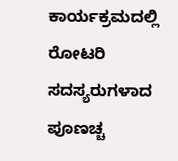ಕಾರ್ಯಕ್ರಮದಲ್ಲಿ ರೋಟರಿ ಸದಸ್ಯರುಗಳಾದ ಪೂಣಚ್ಚ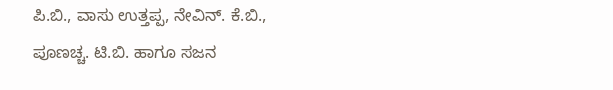ಪಿ.ಬಿ., ವಾಸು ಉತ್ತಪ್ಪ, ನೇವಿನ್. ಕೆ.ಬಿ., ಪೂಣಚ್ಚ. ಟಿ.ಬಿ. ಹಾಗೂ ಸಜನ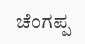ಚೆಂಗಪ್ಪ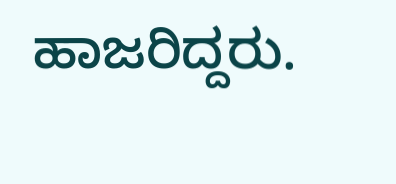ಹಾಜರಿದ್ದರು.